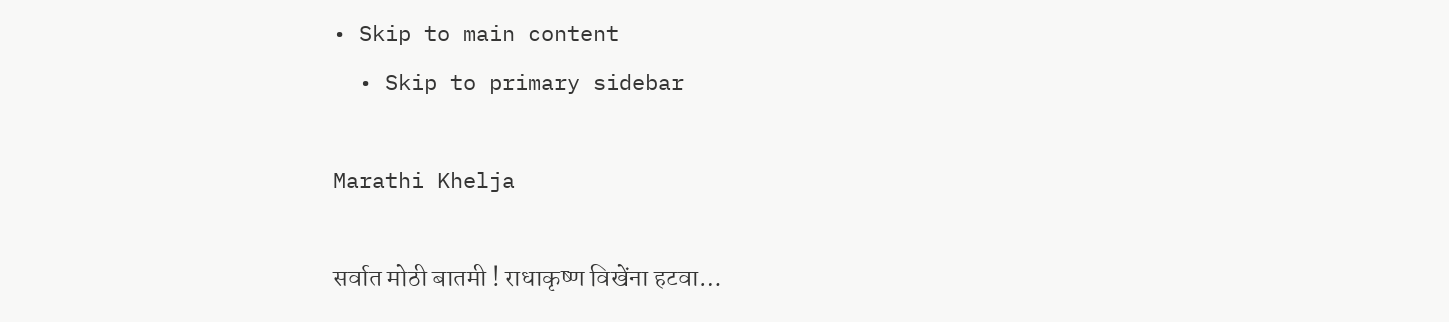• Skip to main content
  • Skip to primary sidebar

Marathi Khelja

सर्वात मोठी बातमी ! राधाकृष्ण विखेंना हटवा…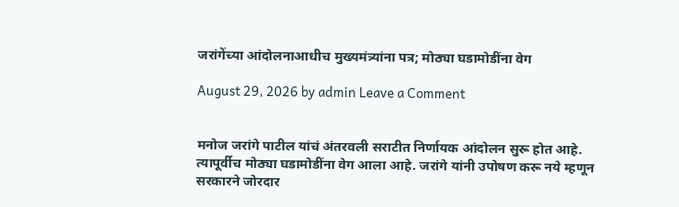जरांगेंच्या आंदोलनाआधीच मुख्यमंत्र्यांना पत्र; मोठ्या घडामोडींना वेग

August 29, 2026 by admin Leave a Comment


मनोज जरांगे पाटील यांचं अंतरवली सराटीत निर्णायक आंदोलन सुरू होत आहे. त्यापूर्वीच मोठ्या घडामोडींना वेग आला आहे. जरांगे यांनी उपोषण करू नये म्हणून सरकारने जोरदार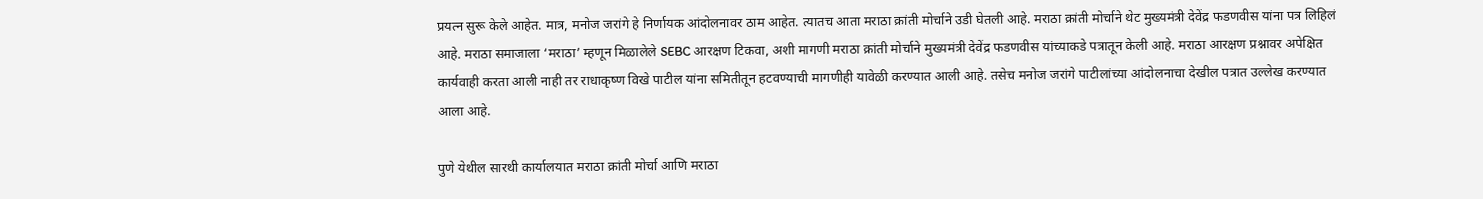प्रयत्न सुरू केले आहेत. मात्र, मनोज जरांगे हे निर्णायक आंदोलनावर ठाम आहेत. त्यातच आता मराठा क्रांती मोर्चाने उडी घेतली आहे. मराठा क्रांती मोर्चाने थेट मुख्यमंत्री देवेंद्र फडणवीस यांना पत्र लिहिलं आहे. मराठा समाजाला ‘मराठा’ म्हणून मिळालेले SEBC आरक्षण टिकवा, अशी मागणी मराठा क्रांती मोर्चाने मुख्यमंत्री देवेंद्र फडणवीस यांच्याकडे पत्रातून केली आहे. मराठा आरक्षण प्रश्नावर अपेक्षित कार्यवाही करता आली नाही तर राधाकृष्ण विखे पाटील यांना समितीतून हटवण्याची मागणीही यावेळी करण्यात आली आहे. तसेच मनोज जरांगे पाटीलांच्या आंदोलनाचा देखील पत्रात उल्लेख करण्यात आला आहे.

पुणे येथील सारथी कार्यालयात मराठा क्रांती मोर्चा आणि मराठा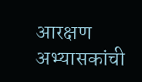आरक्षण अभ्यासकांची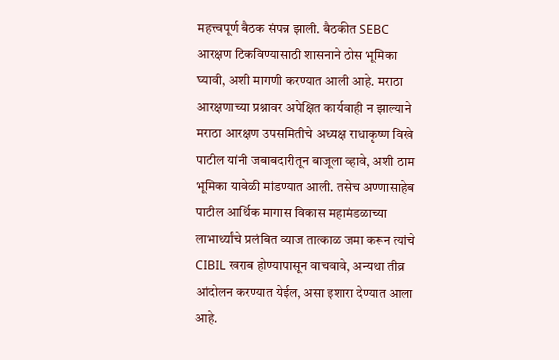महत्त्वपूर्ण बैठक संपन्न झाली. बैठकीत SEBC आरक्षण टिकविण्यासाठी शासनाने ठोस भूमिका घ्यावी, अशी मागणी करण्यात आली आहे. मराठा आरक्षणाच्या प्रश्नावर अपेक्षित कार्यवाही न झाल्याने मराठा आरक्षण उपसमितीचे अध्यक्ष राधाकृष्ण विखे पाटील यांनी जबाबदारीतून बाजूला व्हावे, अशी ठाम भूमिका यावेळी मांडण्यात आली. तसेच अण्णासाहेब पाटील आर्थिक मागास विकास महामंडळाच्या लाभार्थ्यांचे प्रलंबित व्याज तात्काळ जमा करून त्यांचे CIBIL खराब होण्यापासून वाचवावे, अन्यथा तीव्र आंदोलन करण्यात येईल, असा इशारा देण्यात आला आहे.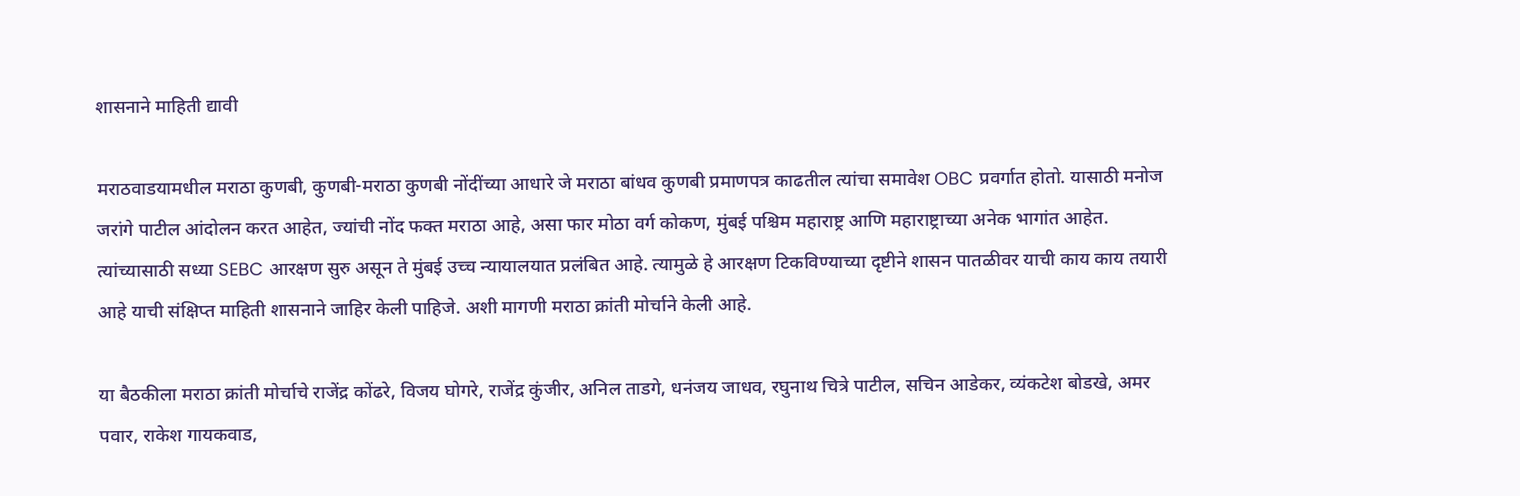शासनाने माहिती द्यावी

मराठवाडयामधील मराठा कुणबी, कुणबी-मराठा कुणबी नोंदींच्या आधारे जे मराठा बांधव कुणबी प्रमाणपत्र काढतील त्यांचा समावेश OBC प्रवर्गात होतो. यासाठी मनोज जरांगे पाटील आंदोलन करत आहेत, ज्यांची नोंद फक्त मराठा आहे, असा फार मोठा वर्ग कोकण, मुंबई पश्चिम महाराष्ट्र आणि महाराष्ट्राच्या अनेक भागांत आहेत. त्यांच्यासाठी सध्या SEBC आरक्षण सुरु असून ते मुंबई उच्च न्यायालयात प्रलंबित आहे. त्यामुळे हे आरक्षण टिकविण्याच्या दृष्टीने शासन पातळीवर याची काय काय तयारी आहे याची संक्षिप्त माहिती शासनाने जाहिर केली पाहिजे. अशी मागणी मराठा क्रांती मोर्चाने केली आहे.

या बैठकीला मराठा क्रांती मोर्चाचे राजेंद्र कोंढरे, विजय घोगरे, राजेंद्र कुंजीर, अनिल ताडगे, धनंजय जाधव, रघुनाथ चित्रे पाटील, सचिन आडेकर, व्यंकटेश बोडखे, अमर पवार, राकेश गायकवाड,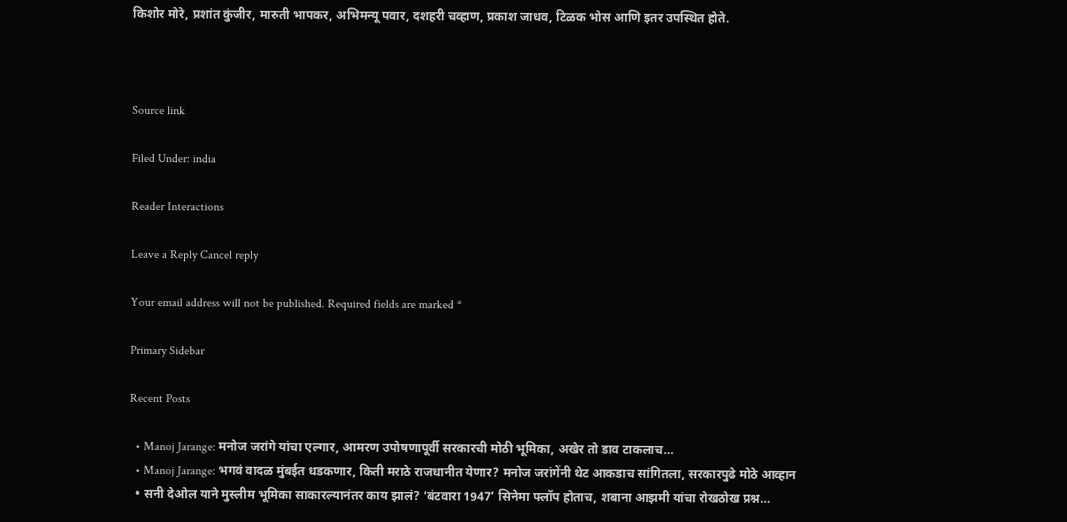किशोर मोरे, प्रशांत कुंजीर, मारुती भापकर, अभिमन्यू पवार, दशहरी चव्हाण, प्रकाश जाधव, टिळक भोस आणि इतर उपस्थित होते.



Source link

Filed Under: india

Reader Interactions

Leave a Reply Cancel reply

Your email address will not be published. Required fields are marked *

Primary Sidebar

Recent Posts

  • Manoj Jarange: मनोज जरांगे यांचा एल्गार, आमरण उपोषणापूर्वी सरकारची मोठी भूमिका, अखेर तो डाव टाकलाच…
  • Manoj Jarange: भगवं वादळ मुंबईत धडकणार, किती मराठे राजधानीत येणार? मनोज जरांगेंनी थेट आकडाच सांगितला, सरकारपुढे मोठे आव्हान
  • सनी देओल याने मुस्लीम भूमिका साकारल्यानंतर काय झालं? ‘बंटवारा 1947’ सिनेमा फ्लॉप होताच, शबाना आझमी यांचा रोखठोख प्रश्न…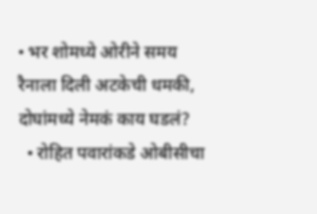• भर शोमध्ये ओरीने समय रैनाला दिली अटकेची धमकी, दोघांमध्ये नेमकं काय घडलं?
  • रोहित पवारांकडे ओबीसीचा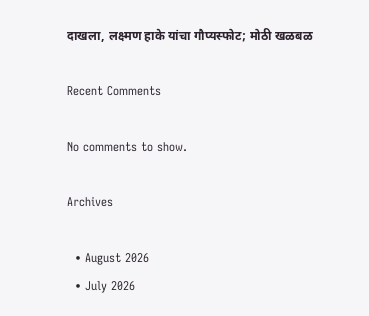दाखला, लक्ष्मण हाके यांचा गौप्यस्फोट; मोठी खळबळ

Recent Comments

No comments to show.

Archives

  • August 2026
  • July 2026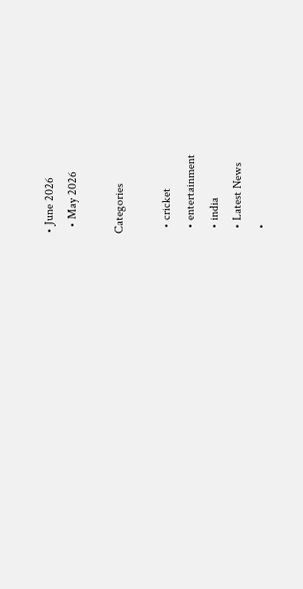• June 2026
  • May 2026

Categories

  • cricket
  • entertainment
  • india
  • Latest News
  •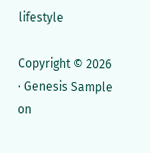lifestyle

Copyright © 2026 · Genesis Sample on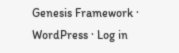Genesis Framework · WordPress · Log in